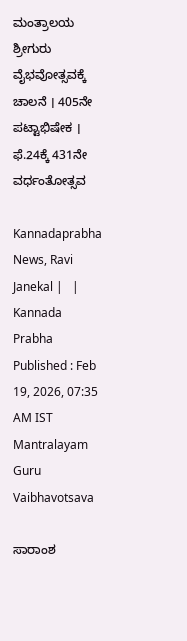ಮಂತ್ರಾಲಯ ಶ್ರೀಗುರು ವೈಭವೋತ್ಸವಕ್ಕೆ ಚಾಲನೆ । 405ನೇ ಪಟ್ಟಾಭಿಷೇಕ । ಫೆ.24ಕ್ಕೆ 431ನೇ ವರ್ಧಂತೋತ್ಸವ

Kannadaprabha News, Ravi Janekal |   | Kannada Prabha
Published : Feb 19, 2026, 07:35 AM IST
Mantralayam Guru Vaibhavotsava

ಸಾರಾಂಶ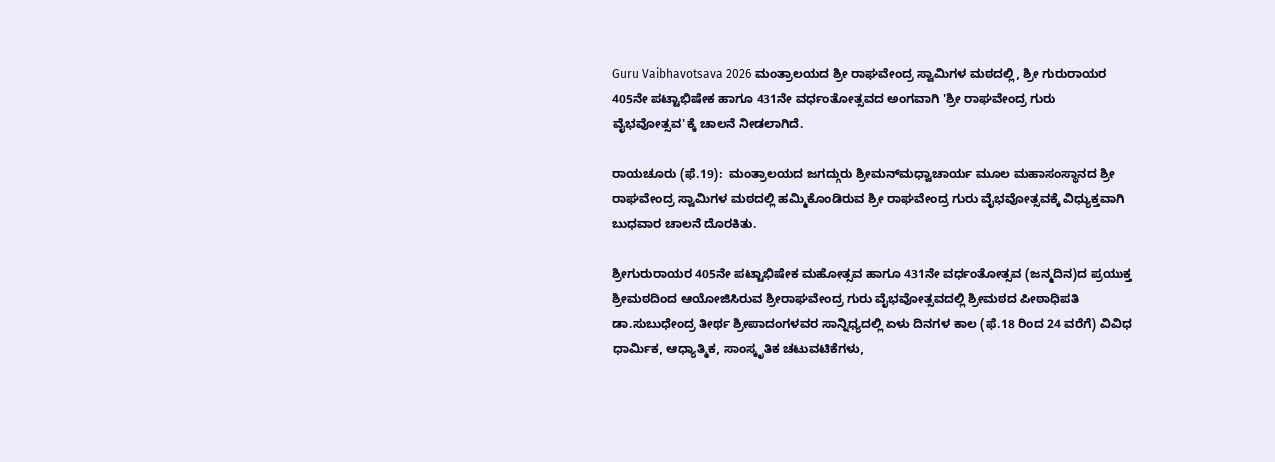Guru Vaibhavotsava 2026 ಮಂತ್ರಾಲಯದ ಶ್ರೀ ರಾಘವೇಂದ್ರ ಸ್ವಾಮಿಗಳ ಮಠದಲ್ಲಿ, ಶ್ರೀ ಗುರುರಾಯರ 405ನೇ ಪಟ್ಟಾಭಿಷೇಕ ಹಾಗೂ 431ನೇ ವರ್ಧಂತೋತ್ಸವದ ಅಂಗವಾಗಿ 'ಶ್ರೀ ರಾಘವೇಂದ್ರ ಗುರು ವೈಭವೋತ್ಸವ'ಕ್ಕೆ ಚಾಲನೆ ನೀಡಲಾಗಿದೆ.

ರಾಯಚೂರು (ಫೆ.19):  ಮಂತ್ರಾಲಯದ ಜಗದ್ಗುರು ಶ್ರೀಮನ್‌ಮಧ್ವಾಚಾರ್ಯ ಮೂಲ ಮಹಾಸಂಸ್ಥಾನದ ಶ್ರೀ ರಾಘವೇಂದ್ರ ಸ್ವಾಮಿಗಳ ಮಠದಲ್ಲಿ ಹಮ್ಮಿಕೊಂಡಿರುವ ಶ್ರೀ ರಾಘವೇಂದ್ರ ಗುರು ವೈಭವೋತ್ಸವಕ್ಕೆ ವಿಧ್ಯುಕ್ತವಾಗಿ ಬುಧವಾರ ಚಾಲನೆ ದೊರಕಿತು.

ಶ್ರೀಗುರುರಾಯರ 405ನೇ ಪಟ್ಟಾಭಿಷೇಕ ಮಹೋತ್ಸವ ಹಾಗೂ 431ನೇ ವರ್ಧಂತೋತ್ಸವ (ಜನ್ಮದಿನ)ದ ಪ್ರಯುಕ್ತ ಶ್ರೀಮಠದಿಂದ ಆಯೋಜಿಸಿರುವ ಶ್ರೀರಾಘವೇಂದ್ರ ಗುರು ವೈಭವೋತ್ಸವದಲ್ಲಿ ಶ್ರೀಮಠದ ಪೀಠಾಧಿಪತಿ ಡಾ.ಸುಬುಧೇಂದ್ರ ತೀರ್ಥ ಶ್ರೀಪಾದಂಗಳವರ ಸಾನ್ನಿಧ್ಯದಲ್ಲಿ ಏಳು ದಿನಗಳ ಕಾಲ (ಫೆ.18 ರಿಂದ 24 ವರೆಗೆ) ವಿವಿಧ ಧಾರ್ಮಿಕ, ಆಧ್ಯಾತ್ಮಿಕ, ಸಾಂಸ್ಕೃತಿಕ ಚಟುವಟಿಕೆಗಳು,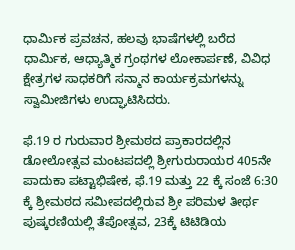ಧಾರ್ಮಿಕ ಪ್ರವಚನ, ಹಲವು ಭಾಷೆಗಳಲ್ಲಿ ಬರೆದ ಧಾರ್ಮಿಕ, ಆಧ್ಯಾತ್ಮಿಕ ಗ್ರಂಥಗಳ ಲೋಕಾರ್ಪಣೆ, ವಿವಿಧ ಕ್ಷೇತ್ರಗಳ ಸಾಧಕರಿಗೆ ಸನ್ಮಾನ ಕಾರ್ಯಕ್ರಮಗಳನ್ನು ಸ್ವಾಮೀಜಿಗಳು ಉದ್ಘಾಟಿಸಿದರು.

ಫೆ.19 ರ ಗುರುವಾರ ಶ್ರೀಮಠದ ಪ್ರಾಕಾರದಲ್ಲಿನ ಡೋಲೋತ್ಸವ ಮಂಟಪದಲ್ಲಿ ಶ್ರೀಗುರುರಾಯರ 405ನೇ ಪಾದುಕಾ ಪಟ್ಟಾಭಿಷೇಕ, ಫೆ.19 ಮತ್ತು 22 ಕ್ಕೆ ಸಂಜೆ 6:30 ಕ್ಕೆ ಶ್ರೀಮಠದ ಸಮೀಪದಲ್ಲಿರುವ ಶ್ರೀ ಪರಿಮಳ ತೀರ್ಥ ಪುಷ್ಕರಣಿಯಲ್ಲಿ ತೆಪೋತ್ಸವ, 23ಕ್ಕೆ ಟಿಟಿಡಿಯ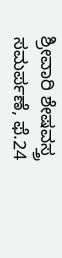ಶ್ರೀವಾರಿ ಶೇಷವಸ್ತ್ರ ಸಮರ್ಪಣೆ, ಫೆ.24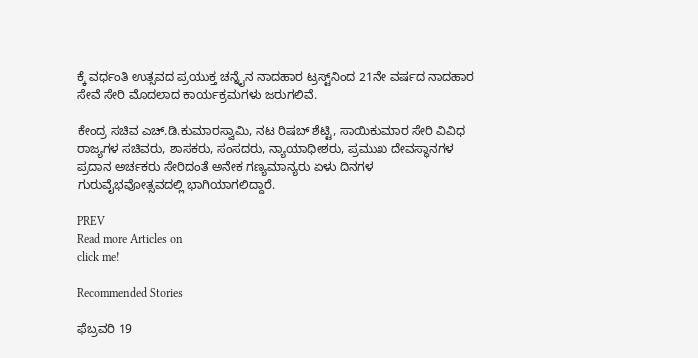ಕ್ಕೆ ವರ್ಧಂತಿ ಉತ್ಸವದ ಪ್ರಯುಕ್ತ ಚನ್ನೈನ ನಾದಹಾರ ಟ್ರಸ್ಟ್‌ನಿಂದ 21ನೇ ವರ್ಷದ ನಾದಹಾರ ಸೇವೆ ಸೇರಿ ಮೊದಲಾದ ಕಾರ್ಯಕ್ರಮಗಳು ಜರುಗಲಿವೆ.

ಕೇಂದ್ರ ಸಚಿವ ಎಚ್‌.ಡಿ.ಕುಮಾರಸ್ವಾಮಿ, ನಟ ರಿಷಬ್‌ ಶೆಟ್ಟಿ, ಸಾಯಿಕುಮಾರ ಸೇರಿ ವಿವಿಧ ರಾಜ್ಯಗಳ ಸಚಿವರು, ಶಾಸಕರು, ಸಂಸದರು, ನ್ಯಾಯಾಧೀಶರು, ಪ್ರಮುಖ ದೇವಸ್ಥಾನಗಳ ಪ್ರದಾನ ಅರ್ಚಕರು ಸೇರಿದಂತೆ ಅನೇಕ ಗಣ್ಯಮಾನ್ಯರು ಏಳು ದಿನಗಳ ಗುರುವೈಭವೋತ್ಸವದಲ್ಲಿ ಭಾಗಿಯಾಗಲಿದ್ದಾರೆ.

PREV
Read more Articles on
click me!

Recommended Stories

ಫೆಬ್ರವರಿ 19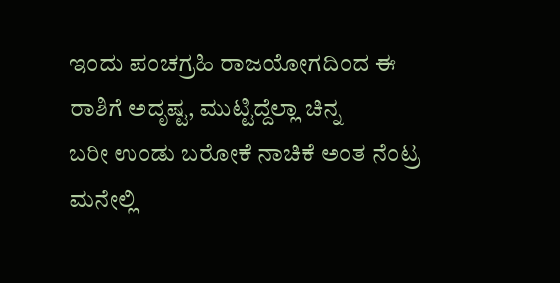ಇಂದು ಪಂಚಗ್ರಹಿ ರಾಜಯೋಗದಿಂದ ಈ ರಾಶಿಗೆ ಅದೃಷ್ಟ, ಮುಟ್ಟಿದ್ದೆಲ್ಲಾ ಚಿನ್ನ
ಬರೀ ಉಂಡು ಬರೋಕೆ ನಾಚಿಕೆ ಅಂತ ನೆಂಟ್ರ ಮನೇಲ್ಲಿ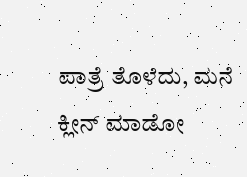ಪಾತ್ರೆ ತೊಳೆದು, ಮನೆ ಕ್ಲೀನ್ ಮಾಡೋ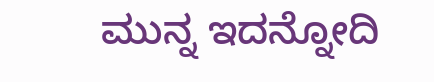ಮುನ್ನ ಇದನ್ನೋದಿ